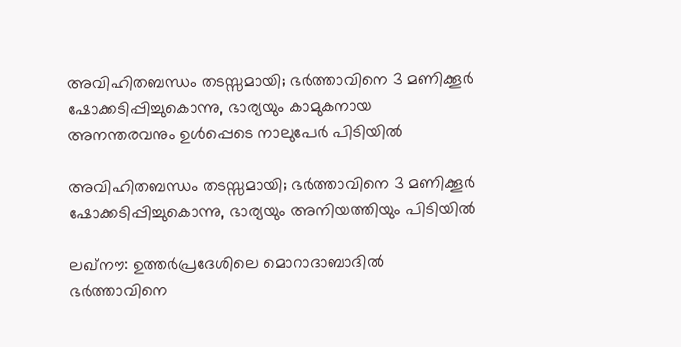അവിഹിതബന്ധം തടസ്സമായി; ഭർത്താവിനെ 3 മണിക്കൂർ ഷോക്കടിപ്പിച്ചുകൊന്നു, ഭാര്യയും കാമുകനായ അനന്തരവനും ഉൾപ്പെടെ നാലുപേർ പിടിയിൽ

അവിഹിതബന്ധം തടസ്സമായി; ഭർത്താവിനെ 3 മണിക്കൂർ ഷോക്കടിപ്പിച്ചുകൊന്നു, ഭാര്യയും അനിയത്തിയും പിടിയിൽ

ലഖ്‌നൗ: ഉത്തർപ്രദേശിലെ മൊറാദാബാദിൽ ഭർത്താവിനെ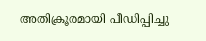അതിക്രൂരമായി പീഡിപ്പിച്ചു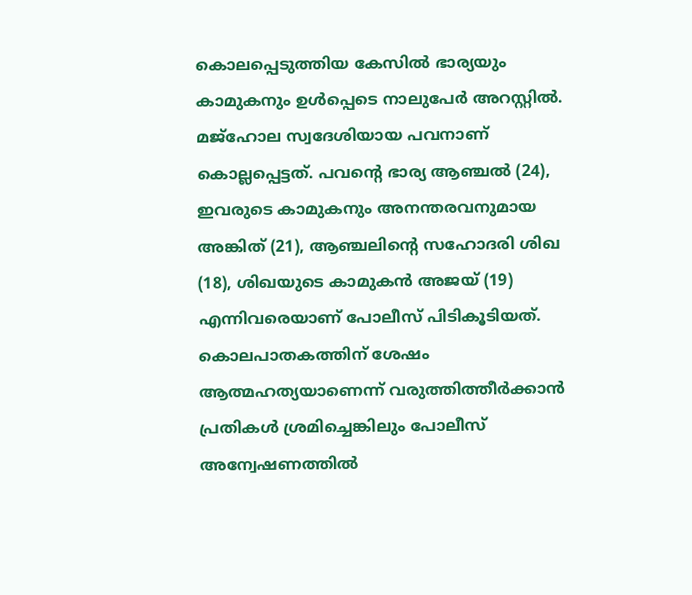കൊലപ്പെടുത്തിയ കേസിൽ ഭാര്യയും കാമുകനും ഉൾപ്പെടെ നാലുപേർ അറസ്റ്റിൽ. മജ്ഹോല സ്വദേശിയായ പവനാണ് കൊല്ലപ്പെട്ടത്. പവന്റെ ഭാര്യ ആഞ്ചൽ (24), ഇവരുടെ കാമുകനും അനന്തരവനുമായ അങ്കിത് (21), ആഞ്ചലിന്റെ സഹോദരി ശിഖ (18), ശിഖയുടെ കാമുകൻ അജയ് (19) എന്നിവരെയാണ് പോലീസ് പിടികൂടിയത്. കൊലപാതകത്തിന് ശേഷം ആത്മഹത്യയാണെന്ന് വരുത്തിത്തീർക്കാൻ പ്രതികൾ ശ്രമിച്ചെങ്കിലും പോലീസ് അന്വേഷണത്തിൽ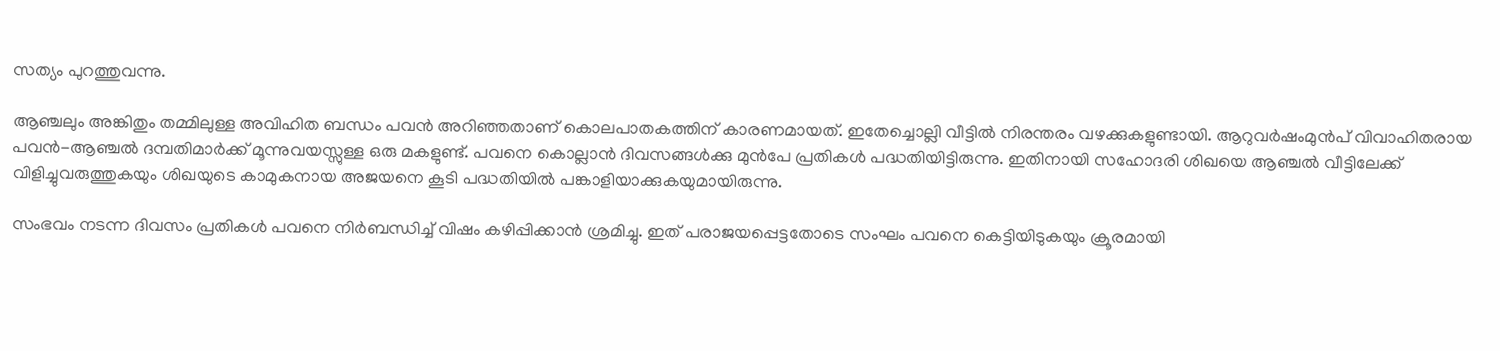സത്യം പുറത്തുവന്നു.

ആഞ്ചലും അങ്കിതും തമ്മിലുള്ള അവിഹിത ബന്ധം പവൻ അറിഞ്ഞതാണ് കൊലപാതകത്തിന് കാരണമായത്. ഇതേച്ചൊല്ലി വീട്ടിൽ നിരന്തരം വഴക്കുകളുണ്ടായി. ആറുവർഷംമുൻപ് വിവാഹിതരായ പവൻ-ആഞ്ചൽ ദമ്പതിമാർക്ക് മൂന്നുവയസ്സുള്ള ഒരു മകളുണ്ട്. പവനെ കൊല്ലാൻ ദിവസങ്ങൾക്കു മുൻപേ പ്രതികൾ പദ്ധതിയിട്ടിരുന്നു. ഇതിനായി സഹോദരി ശിഖയെ ആഞ്ചൽ വീട്ടിലേക്ക് വിളിച്ചുവരുത്തുകയും ശിഖയുടെ കാമുകനായ അജയനെ കൂടി പദ്ധതിയിൽ പങ്കാളിയാക്കുകയുമായിരുന്നു.

സംഭവം നടന്ന ദിവസം പ്രതികൾ പവനെ നിർബന്ധിച്ച് വിഷം കഴിപ്പിക്കാൻ ശ്രമിച്ചു. ഇത് പരാജയപ്പെട്ടതോടെ സംഘം പവനെ കെട്ടിയിടുകയും ക്രൂരമായി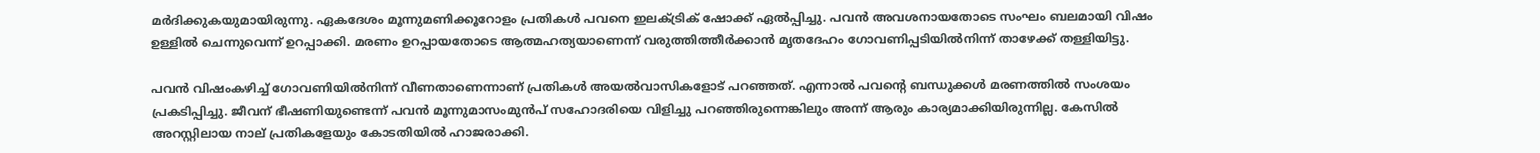മർദിക്കുകയുമായിരുന്നു. ഏകദേശം മൂന്നുമണിക്കൂറോളം പ്രതികൾ പവനെ ഇലക്ട്രിക് ഷോക്ക് ഏൽപ്പിച്ചു. പവൻ അവശനായതോടെ സംഘം ബലമായി വിഷം ഉള്ളിൽ ചെന്നുവെന്ന് ഉറപ്പാക്കി. മരണം ഉറപ്പായതോടെ ആത്മഹത്യയാണെന്ന് വരുത്തിത്തീർക്കാൻ മൃതദേഹം ഗോവണിപ്പടിയിൽനിന്ന് താഴേക്ക് തള്ളിയിട്ടു.

പവൻ വിഷംകഴിച്ച് ഗോവണിയിൽനിന്ന് വീണതാണെന്നാണ് പ്രതികൾ അയൽവാസികളോട് പറഞ്ഞത്. എന്നാൽ പവന്റെ ബന്ധുക്കൾ മരണത്തിൽ സംശയം പ്രകടിപ്പിച്ചു. ജീവന് ഭീഷണിയുണ്ടെന്ന് പവൻ മൂന്നുമാസംമുൻപ് സഹോദരിയെ വിളിച്ചു പറഞ്ഞിരുന്നെങ്കിലും അന്ന് ആരും കാര്യമാക്കിയിരുന്നില്ല. കേസിൽ അറസ്റ്റിലായ നാല് പ്രതികളേയും കോടതിയിൽ ഹാജരാക്കി.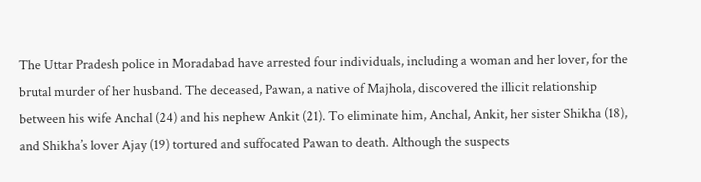The Uttar Pradesh police in Moradabad have arrested four individuals, including a woman and her lover, for the brutal murder of her husband. The deceased, Pawan, a native of Majhola, discovered the illicit relationship between his wife Anchal (24) and his nephew Ankit (21). To eliminate him, Anchal, Ankit, her sister Shikha (18), and Shikha’s lover Ajay (19) tortured and suffocated Pawan to death. Although the suspects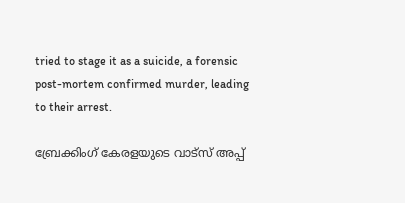tried to stage it as a suicide, a forensic post-mortem confirmed murder, leading to their arrest.

ബ്രേക്കിംഗ് കേരളയുടെ വാട്സ് അപ്പ്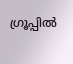ഗ്രൂപ്പിൽ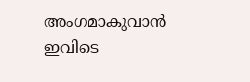അംഗമാകുവാൻ ഇവിടെ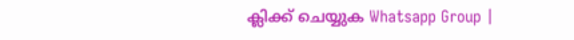ക്ലിക്ക് ചെയ്യുക Whatsapp Group |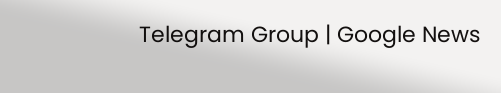Telegram Group | Google News